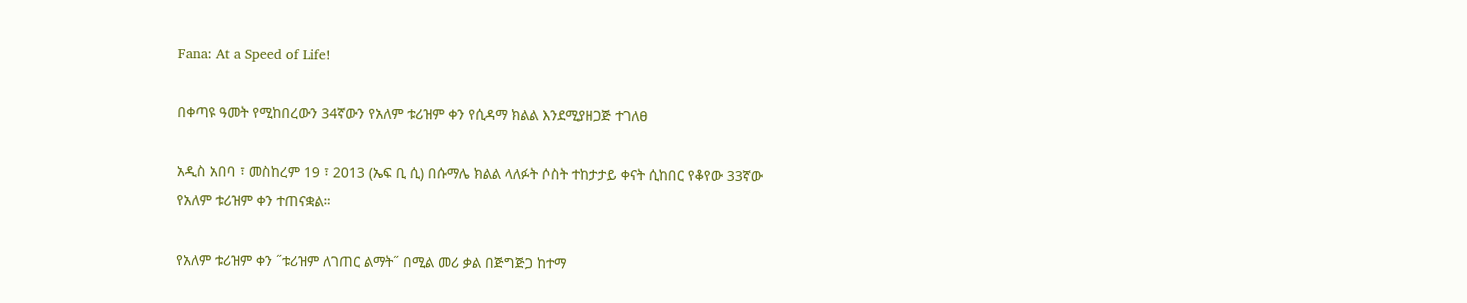Fana: At a Speed of Life!

በቀጣዩ ዓመት የሚከበረውን 34ኛውን የአለም ቱሪዝም ቀን የሲዳማ ክልል እንደሚያዘጋጅ ተገለፀ

አዲስ አበባ ፣ መስከረም 19 ፣ 2013 (ኤፍ ቢ ሲ) በሱማሌ ክልል ላለፉት ሶስት ተከታታይ ቀናት ሲከበር የቆየው 33ኛው የአለም ቱሪዝም ቀን ተጠናቋል።

የአለም ቱሪዝም ቀን ˝ቱሪዝም ለገጠር ልማት˝ በሚል መሪ ቃል በጅግጅጋ ከተማ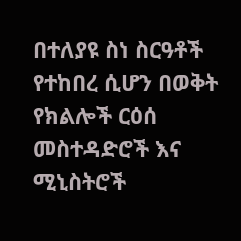በተለያዩ ስነ ስርዓቶች የተከበረ ሲሆን በወቅት የክልሎች ርዕሰ መስተዳድሮች እና ሚኒስትሮች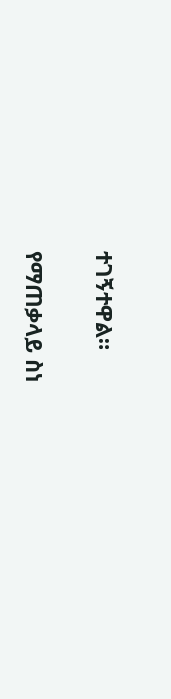ተገኝተዋል።

የማጠቃላይ ስነ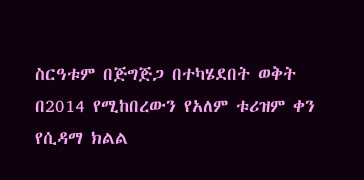ስርዓቱም በጅግጅጋ በተካሄደበት ወቅት በ2014 የሚከበረውን የአለም ቱሪዝም ቀን የሲዳማ ክልል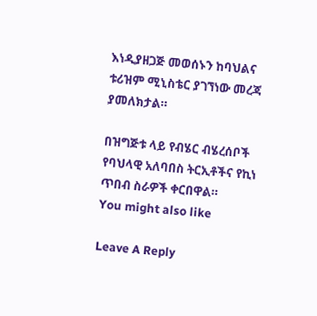እነዲያዘጋጅ መወሰኑን ከባህልና ቱሪዝም ሚኒስቴር ያገኘነው መረጃ ያመለክታል።

በዝግጅቱ ላይ የብሄር ብሄረሰቦች የባህላዊ አለባበስ ትርኢቶችና የኪነ ጥበብ ስራዎች ቀርበዋል።
You might also like

Leave A Reply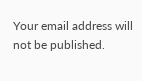Your email address will not be published.